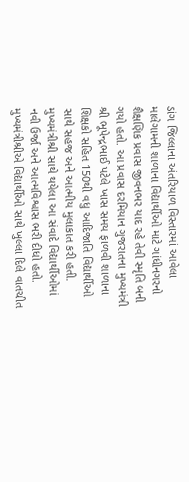ડાંગ જિલ્લાના અંતરિયાળ વિસ્તારમાં આવેલા માલેગામની શાળાના વિદ્યાર્થીઓ માટે ગાંધીનગરનો શૈક્ષણિક પ્રવાસ જીવનભર યાદ રહે તેવી સ્મૃતિ બની ગયો હતો. આ પ્રવાસ દરમિયાન ગુજરાતના મુખ્યમંત્રી શ્રી ભૂપેન્દ્રભાઈ પટેલે ખાસ સમય ફાળવી શાળાના શિક્ષકો સહિત 150થી વધુ આદિજાતિ વિદ્યાર્થીઓ સાથે સહજ અને આત્મીય મુલાકાત કરી હતી. મુખ્યમંત્રીશ્રી સાથે થયેલા આ સંવાદે વિદ્યાર્થીઓમાં નવી ઉર્જા અને આત્મવિશ્વાસ ભરી દીધો હતો.
મુખ્યમંત્રીશ્રીએ વિદ્યાર્થીઓ સાથે ખુલ્લા દિલે વાતચીત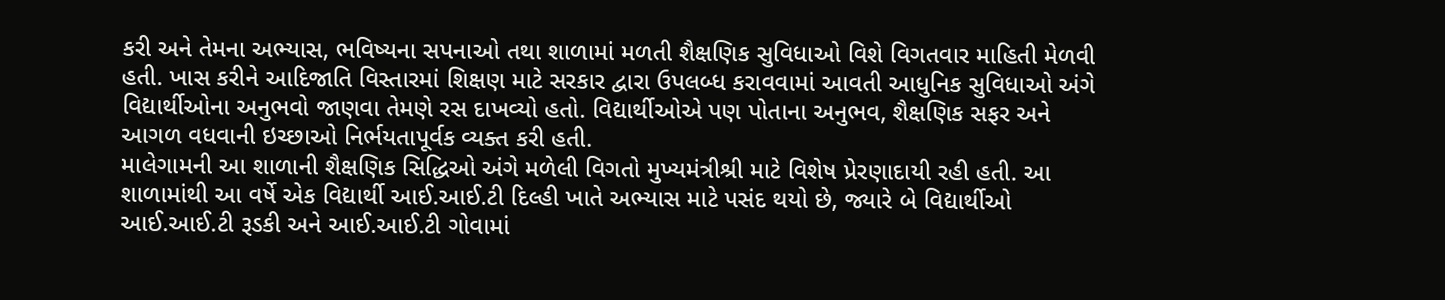કરી અને તેમના અભ્યાસ, ભવિષ્યના સપનાઓ તથા શાળામાં મળતી શૈક્ષણિક સુવિધાઓ વિશે વિગતવાર માહિતી મેળવી હતી. ખાસ કરીને આદિજાતિ વિસ્તારમાં શિક્ષણ માટે સરકાર દ્વારા ઉપલબ્ધ કરાવવામાં આવતી આધુનિક સુવિધાઓ અંગે વિદ્યાર્થીઓના અનુભવો જાણવા તેમણે રસ દાખવ્યો હતો. વિદ્યાર્થીઓએ પણ પોતાના અનુભવ, શૈક્ષણિક સફર અને આગળ વધવાની ઇચ્છાઓ નિર્ભયતાપૂર્વક વ્યક્ત કરી હતી.
માલેગામની આ શાળાની શૈક્ષણિક સિદ્ધિઓ અંગે મળેલી વિગતો મુખ્યમંત્રીશ્રી માટે વિશેષ પ્રેરણાદાયી રહી હતી. આ શાળામાંથી આ વર્ષે એક વિદ્યાર્થી આઈ.આઈ.ટી દિલ્હી ખાતે અભ્યાસ માટે પસંદ થયો છે, જ્યારે બે વિદ્યાર્થીઓ આઈ.આઈ.ટી રૂડકી અને આઈ.આઈ.ટી ગોવામાં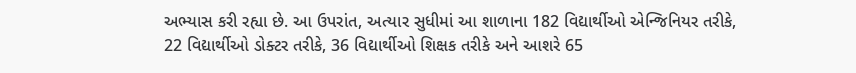અભ્યાસ કરી રહ્યા છે. આ ઉપરાંત, અત્યાર સુધીમાં આ શાળાના 182 વિદ્યાર્થીઓ એન્જિનિયર તરીકે, 22 વિદ્યાર્થીઓ ડોક્ટર તરીકે, 36 વિદ્યાર્થીઓ શિક્ષક તરીકે અને આશરે 65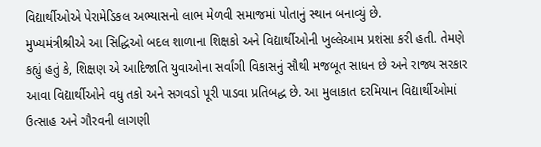વિદ્યાર્થીઓએ પેરામેડિકલ અભ્યાસનો લાભ મેળવી સમાજમાં પોતાનું સ્થાન બનાવ્યું છે.
મુખ્યમંત્રીશ્રીએ આ સિદ્ધિઓ બદલ શાળાના શિક્ષકો અને વિદ્યાર્થીઓની ખુલ્લેઆમ પ્રશંસા કરી હતી. તેમણે કહ્યું હતું કે, શિક્ષણ એ આદિજાતિ યુવાઓના સર્વાંગી વિકાસનું સૌથી મજબૂત સાધન છે અને રાજ્ય સરકાર આવા વિદ્યાર્થીઓને વધુ તકો અને સગવડો પૂરી પાડવા પ્રતિબદ્ધ છે. આ મુલાકાત દરમિયાન વિદ્યાર્થીઓમાં ઉત્સાહ અને ગૌરવની લાગણી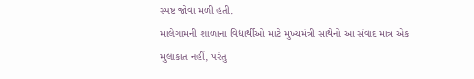સ્પષ્ટ જોવા મળી હતી.
માલેગામની શાળાના વિદ્યાર્થીઓ માટે મુખ્યમંત્રી સાથેનો આ સંવાદ માત્ર એક મુલાકાત નહીં, પરંતુ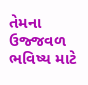તેમના ઉજ્જવળ ભવિષ્ય માટે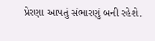પ્રેરણા આપતું સંભારણું બની રહેશે.